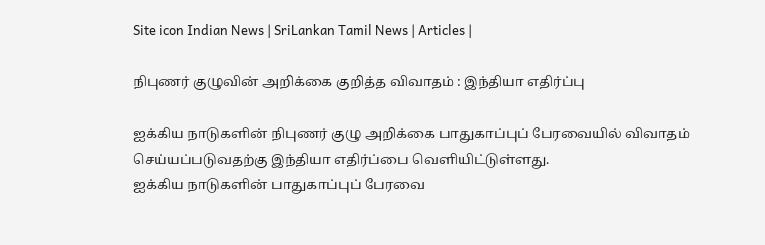Site icon Indian News | SriLankan Tamil News | Articles |

நிபுணர் குழுவின் அறிக்கை குறித்த விவாதம் : இந்தியா எதிர்ப்பு

ஐக்கிய நாடுகளின் நிபுணர் குழு அறிக்கை பாதுகாப்புப் பேரவையில் விவாதம் செய்யப்படுவதற்கு இந்தியா எதிர்ப்பை வெளியிட்டுள்ளது.
ஐக்கிய நாடுகளின் பாதுகாப்புப் பேரவை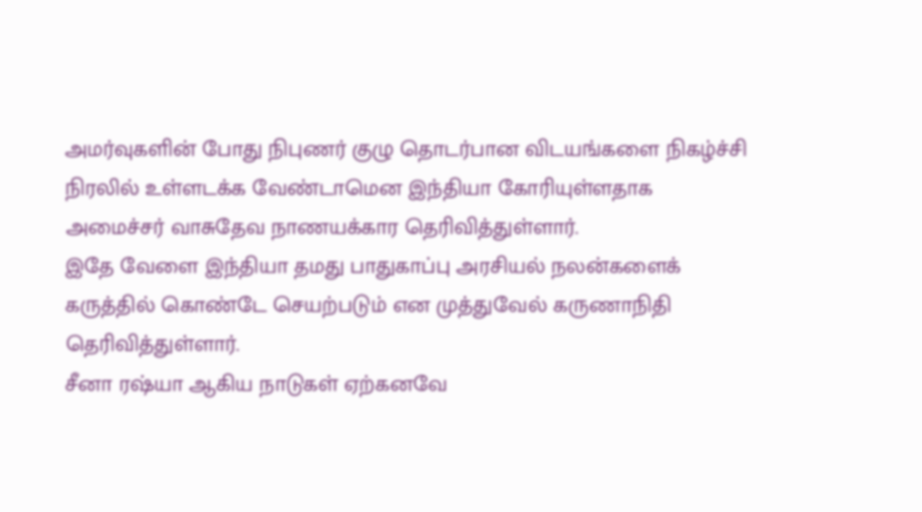அமர்வுகளின் போது நிபுணர் குழு தொடர்பான விடயங்களை நிகழ்ச்சி நிரலில் உள்ளடக்க வேண்டாமென இந்தியா கோரியுள்ளதாக அமைச்சர் வாசுதேவ நாணயக்கார தெரிவித்துள்ளார்.
இதே வேளை இந்தியா தமது பாதுகாப்பு அரசியல் நலன்களைக் கருத்தில் கொண்டே செயற்படும் என முத்துவேல் கருணாநிதி தெரிவித்துள்ளார்.
சீனா ரஷ்யா ஆகிய நாடுகள் ஏற்கனவே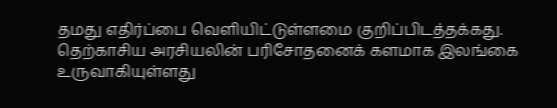தமது எதிர்ப்பை வெளியிட்டுள்ளமை குறிப்பிடத்தக்கது.
தெற்காசிய அரசியலின் பரிசோதனைக் களமாக இலங்கை உருவாகியுள்ளது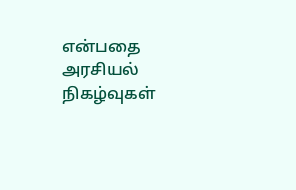என்பதை அரசியல் நிகழ்வுகள்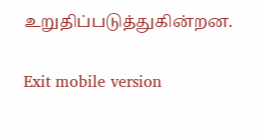உறுதிப்படுத்துகின்றன.

Exit mobile version